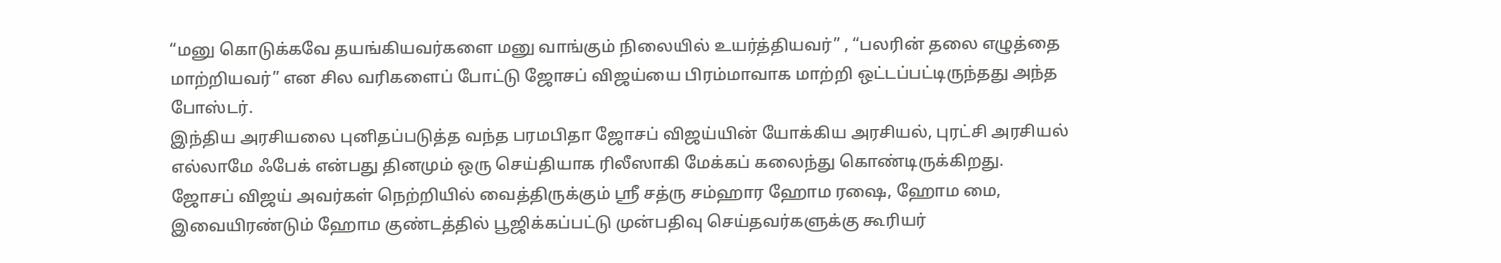“மனு கொடுக்கவே தயங்கியவர்களை மனு வாங்கும் நிலையில் உயர்த்தியவர்” , “பலரின் தலை எழுத்தை மாற்றியவர்” என சில வரிகளைப் போட்டு ஜோசப் விஜய்யை பிரம்மாவாக மாற்றி ஒட்டப்பட்டிருந்தது அந்த போஸ்டர்.
இந்திய அரசியலை புனிதப்படுத்த வந்த பரமபிதா ஜோசப் விஜய்யின் யோக்கிய அரசியல், புரட்சி அரசியல் எல்லாமே ஃபேக் என்பது தினமும் ஒரு செய்தியாக ரிலீஸாகி மேக்கப் கலைந்து கொண்டிருக்கிறது.
ஜோசப் விஜய் அவர்கள் நெற்றியில் வைத்திருக்கும் ஸ்ரீ சத்ரு சம்ஹார ஹோம ரஷை, ஹோம மை, இவையிரண்டும் ஹோம குண்டத்தில் பூஜிக்கப்பட்டு முன்பதிவு செய்தவர்களுக்கு கூரியர்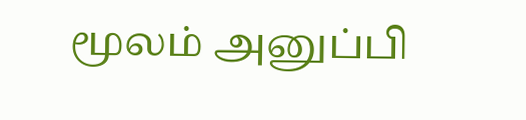மூலம் அனுப்பி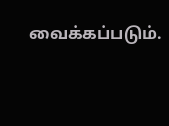வைக்கப்படும்.